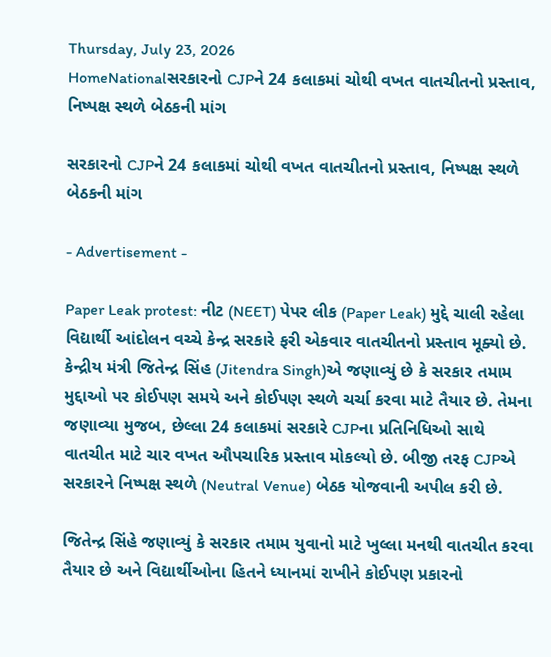Thursday, July 23, 2026
HomeNationalસરકારનો CJPને 24 કલાકમાં ચોથી વખત વાતચીતનો પ્રસ્તાવ, નિષ્પક્ષ સ્થળે બેઠકની માંગ

સરકારનો CJPને 24 કલાકમાં ચોથી વખત વાતચીતનો પ્રસ્તાવ, નિષ્પક્ષ સ્થળે બેઠકની માંગ

- Advertisement -

Paper Leak protest: નીટ (NEET) પેપર લીક (Paper Leak) મુદ્દે ચાલી રહેલા વિદ્યાર્થી આંદોલન વચ્ચે કેન્દ્ર સરકારે ફરી એકવાર વાતચીતનો પ્રસ્તાવ મૂક્યો છે. કેન્દ્રીય મંત્રી જિતેન્દ્ર સિંહ (Jitendra Singh)એ જણાવ્યું છે કે સરકાર તમામ મુદ્દાઓ પર કોઈપણ સમયે અને કોઈપણ સ્થળે ચર્ચા કરવા માટે તૈયાર છે. તેમના જણાવ્યા મુજબ, છેલ્લા 24 કલાકમાં સરકારે CJPના પ્રતિનિધિઓ સાથે વાતચીત માટે ચાર વખત ઔપચારિક પ્રસ્તાવ મોકલ્યો છે. બીજી તરફ CJPએ સરકારને નિષ્પક્ષ સ્થળે (Neutral Venue) બેઠક યોજવાની અપીલ કરી છે.

જિતેન્દ્ર સિંહે જણાવ્યું કે સરકાર તમામ યુવાનો માટે ખુલ્લા મનથી વાતચીત કરવા તૈયાર છે અને વિદ્યાર્થીઓના હિતને ધ્યાનમાં રાખીને કોઈપણ પ્રકારનો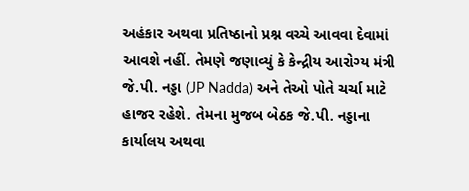અહંકાર અથવા પ્રતિષ્ઠાનો પ્રશ્ન વચ્ચે આવવા દેવામાં આવશે નહીં. તેમણે જણાવ્યું કે કેન્દ્રીય આરોગ્ય મંત્રી જે.પી. નડ્ડા (JP Nadda) અને તેઓ પોતે ચર્ચા માટે હાજર રહેશે. તેમના મુજબ બેઠક જે.પી. નડ્ડાના કાર્યાલય અથવા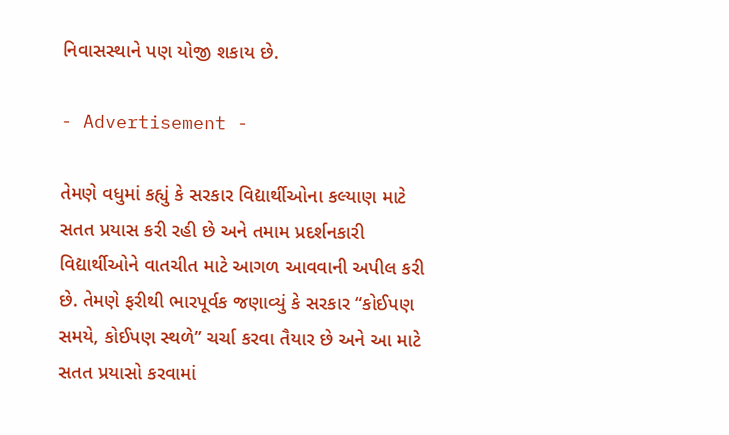નિવાસસ્થાને પણ યોજી શકાય છે.

- Advertisement -

તેમણે વધુમાં કહ્યું કે સરકાર વિદ્યાર્થીઓના કલ્યાણ માટે સતત પ્રયાસ કરી રહી છે અને તમામ પ્રદર્શનકારી વિદ્યાર્થીઓને વાતચીત માટે આગળ આવવાની અપીલ કરી છે. તેમણે ફરીથી ભારપૂર્વક જણાવ્યું કે સરકાર “કોઈપણ સમયે, કોઈપણ સ્થળે” ચર્ચા કરવા તૈયાર છે અને આ માટે સતત પ્રયાસો કરવામાં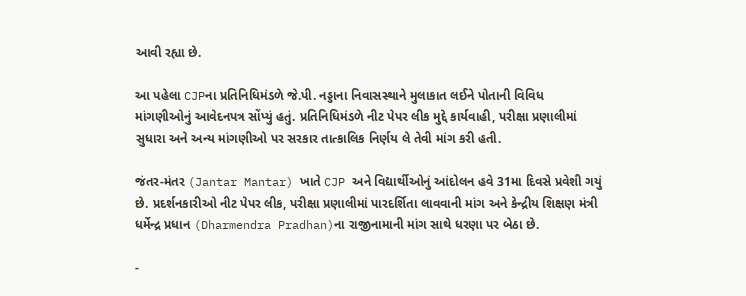આવી રહ્યા છે.

આ પહેલા CJPના પ્રતિનિધિમંડળે જે.પી. નડ્ડાના નિવાસસ્થાને મુલાકાત લઈને પોતાની વિવિધ માંગણીઓનું આવેદનપત્ર સોંપ્યું હતું. પ્રતિનિધિમંડળે નીટ પેપર લીક મુદ્દે કાર્યવાહી, પરીક્ષા પ્રણાલીમાં સુધારા અને અન્ય માંગણીઓ પર સરકાર તાત્કાલિક નિર્ણય લે તેવી માંગ કરી હતી.

જંતર-મંતર (Jantar Mantar) ખાતે CJP અને વિદ્યાર્થીઓનું આંદોલન હવે 31મા દિવસે પ્રવેશી ગયું છે. પ્રદર્શનકારીઓ નીટ પેપર લીક, પરીક્ષા પ્રણાલીમાં પારદર્શિતા લાવવાની માંગ અને કેન્દ્રીય શિક્ષણ મંત્રી ધર્મેન્દ્ર પ્રધાન (Dharmendra Pradhan)ના રાજીનામાની માંગ સાથે ધરણા પર બેઠા છે.

-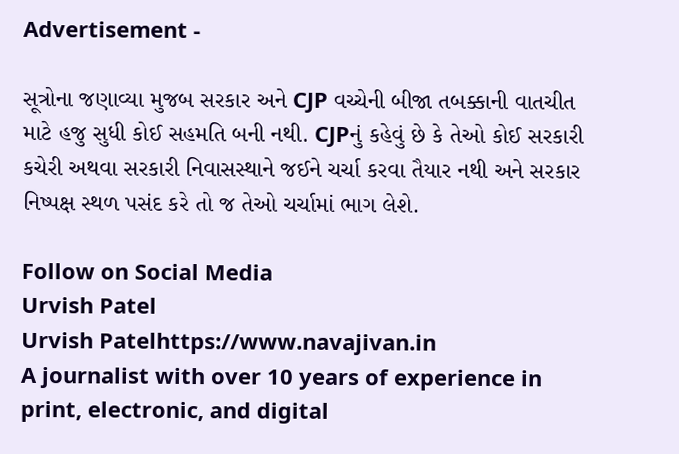Advertisement -

સૂત્રોના જણાવ્યા મુજબ સરકાર અને CJP વચ્ચેની બીજા તબક્કાની વાતચીત માટે હજુ સુધી કોઈ સહમતિ બની નથી. CJPનું કહેવું છે કે તેઓ કોઈ સરકારી કચેરી અથવા સરકારી નિવાસસ્થાને જઈને ચર્ચા કરવા તૈયાર નથી અને સરકાર નિષ્પક્ષ સ્થળ પસંદ કરે તો જ તેઓ ચર્ચામાં ભાગ લેશે.

Follow on Social Media
Urvish Patel
Urvish Patelhttps://www.navajivan.in
A journalist with over 10 years of experience in print, electronic, and digital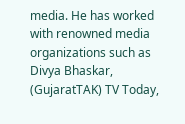media. He has worked with renowned media organizations such as Divya Bhaskar, (GujaratTAK) TV Today,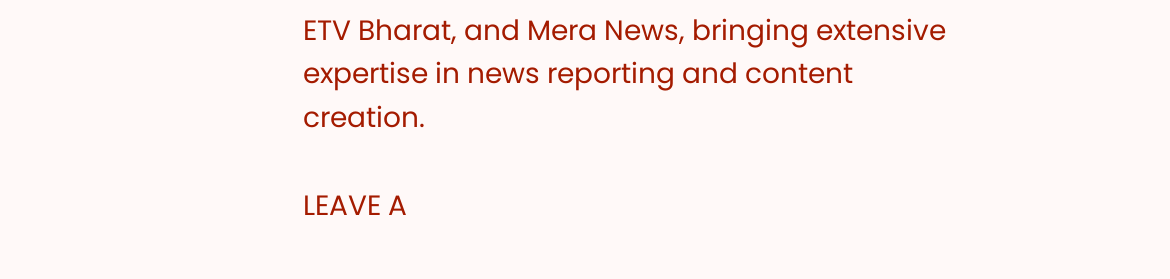ETV Bharat, and Mera News, bringing extensive expertise in news reporting and content creation.

LEAVE A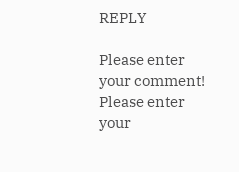REPLY

Please enter your comment!
Please enter your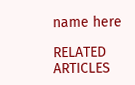name here

RELATED ARTICLES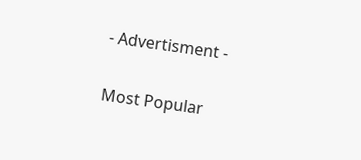- Advertisment -

Most Popular